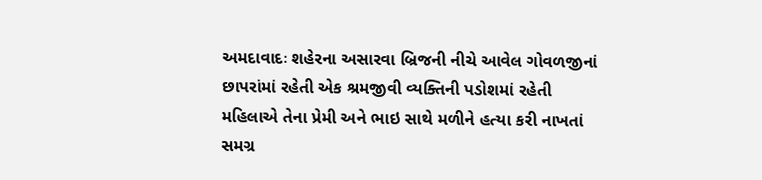અમદાવાદઃ શહેરના અસારવા બ્રિજની નીચે આવેલ ગોવળજીનાં છાપરાંમાં રહેતી એક શ્રમજીવી વ્યક્તિની પડોશમાં રહેતી મહિલાએ તેના પ્રેમી અને ભાઇ સાથે મળીને હત્યા કરી નાખતાં સમગ્ર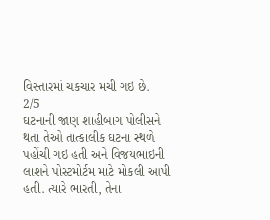વિસ્તારમાં ચકચાર મચી ગઇ છે.
2/5
ઘટનાની જાણ શાહીબાગ પોલીસને થતા તેઓ તાત્કાલીક ઘટના સ્થળે પહોંચી ગઇ હતી અને વિજયભાઇની લાશને પોસ્ટમોર્ટમ માટે મોકલી આપી હતી. ત્યારે ભારતી, તેના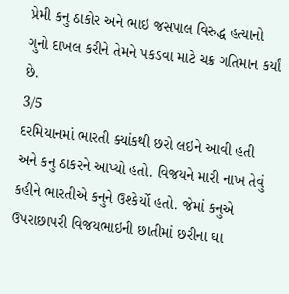પ્રેમી કનુ ઠાકોર અને ભાઇ જસપાલ વિરુદ્ધ હત્યાનો ગુનો દાખલ કરીને તેમને પકડવા માટે ચક્ર ગતિમાન કર્યાં છે.
3/5
દરમિયાનમાં ભારતી ક્યાંકથી છરો લઇને આવી હતી અને કનુ ઠાકરને આપ્યો હતો. વિજયને મારી નાખ તેવું કહીને ભારતીએ કનુને ઉશ્કેર્યો હતો. જેમાં કનુએ ઉપરાછાપરી વિજયભાઇની છાતીમાં છરીના ઘા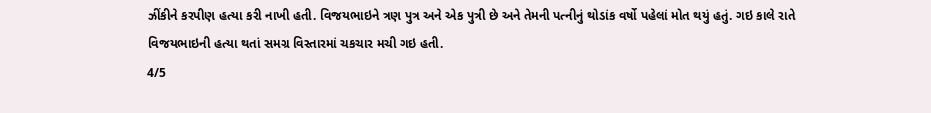ઝીંકીને કરપીણ હત્યા કરી નાખી હતી. વિજયભાઇને ત્રણ પુત્ર અને એક પુત્રી છે અને તેમની પત્નીનું થોડાંક વર્ષો પહેલાં મોત થયું હતું. ગઇ કાલે રાતે વિજયભાઇની હત્યા થતાં સમગ્ર વિસ્તારમાં ચકચાર મચી ગઇ હતી.
4/5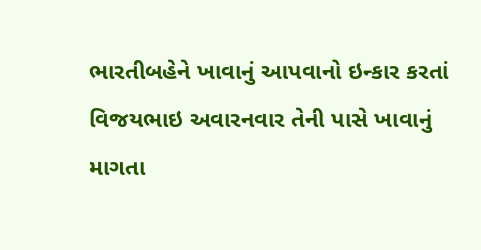ભારતીબહેને ખાવાનું આપવાનો ઇન્કાર કરતાં વિજયભાઇ અવારનવાર તેની પાસે ખાવાનું માગતા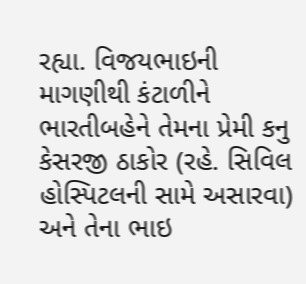રહ્યા. વિજયભાઇની માગણીથી કંટાળીને ભારતીબહેને તેમના પ્રેમી કનુ કેસરજી ઠાકોર (રહે. સિવિલ હોસ્પિટલની સામે અસારવા) અને તેના ભાઇ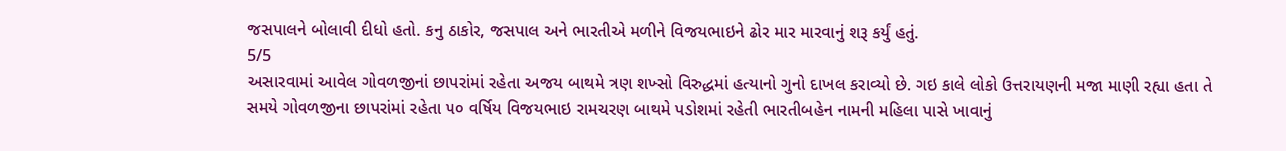જસપાલને બોલાવી દીધો હતો. કનુ ઠાકોર, જસપાલ અને ભારતીએ મળીને વિજયભાઇને ઢોર માર મારવાનું શરૂ કર્યું હતું.
5/5
અસારવામાં આવેલ ગોવળજીનાં છાપરાંમાં રહેતા અજય બાથમે ત્રણ શખ્સો વિરુદ્ધમાં હત્યાનો ગુનો દાખલ કરાવ્યો છે. ગઇ કાલે લોકો ઉત્તરાયણની મજા માણી રહ્યા હતા તે સમયે ગોવળજીના છાપરાંમાં રહેતા ૫૦ વર્ષિય વિજયભાઇ રામચરણ બાથમે પડોશમાં રહેતી ભારતીબહેન નામની મહિલા પાસે ખાવાનું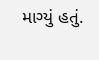માગ્યું હતું.